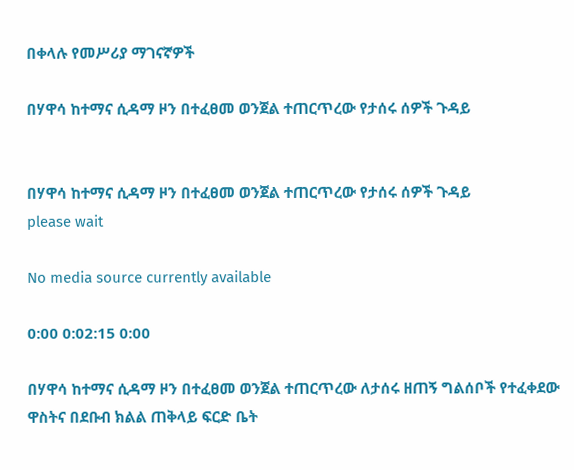በቀላሉ የመሥሪያ ማገናኛዎች

በሃዋሳ ከተማና ሲዳማ ዞን በተፈፀመ ወንጀል ተጠርጥረው የታሰሩ ሰዎች ጉዳይ


በሃዋሳ ከተማና ሲዳማ ዞን በተፈፀመ ወንጀል ተጠርጥረው የታሰሩ ሰዎች ጉዳይ
please wait

No media source currently available

0:00 0:02:15 0:00

በሃዋሳ ከተማና ሲዳማ ዞን በተፈፀመ ወንጀል ተጠርጥረው ለታሰሩ ዘጠኝ ግልሰቦች የተፈቀደው ዋስትና በደቡብ ክልል ጠቅላይ ፍርድ ቤት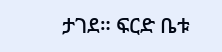ታገደ። ፍርድ ቤቱ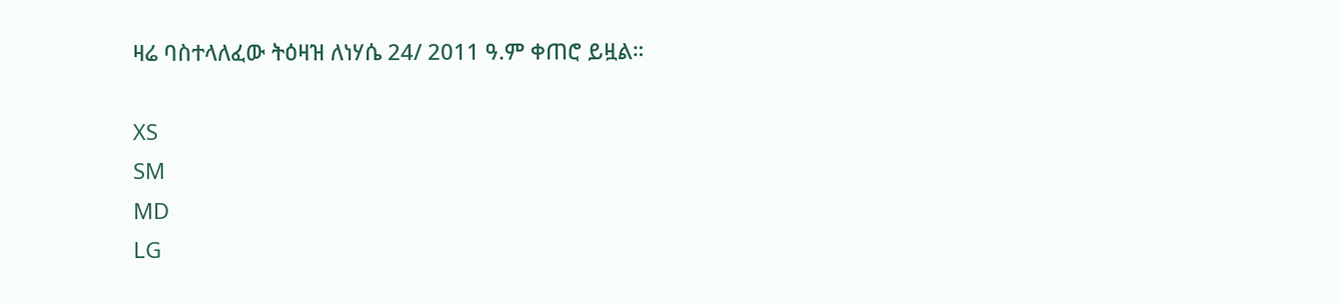ዛሬ ባስተላለፈው ትዕዛዝ ለነሃሴ 24/ 2011 ዓ.ም ቀጠሮ ይዟል።

XS
SM
MD
LG